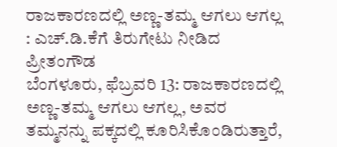ರಾಜಕಾರಣದಲ್ಲಿ ಅಣ್ಣ-ತಮ್ಮ ಆಗಲು ಆಗಲ್ಲ : ಎಚ್.ಡಿ.ಕೆಗೆ ತಿರುಗೇಟು ನೀಡಿದ ಪ್ರೀತಂಗೌಡ
ಬೆಂಗಳೂರು, ಫೆಬ್ರವರಿ 13: ರಾಜಕಾರಣದಲ್ಲಿ ಅಣ್ಣ-ತಮ್ಮ ಆಗಲು ಆಗಲ್ಲ, ಅವರ ತಮ್ಮನನ್ನು ಪಕ್ಕದಲ್ಲಿ ಕೂರಿಸಿಕೊಂಡಿರುತ್ತಾರೆ,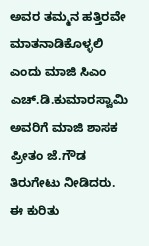ಅವರ ತಮ್ಮನ ಹತ್ತಿರವೇ ಮಾತನಾಡಿಕೊಳ್ಳಲಿ ಎಂದು ಮಾಜಿ ಸಿಎಂ ಎಚ್.ಡಿ.ಕುಮಾರಸ್ವಾಮಿ ಅವರಿಗೆ ಮಾಜಿ ಶಾಸಕ ಪ್ರೀತಂ ಜೆ.ಗೌಡ ತಿರುಗೇಟು ನೀಡಿದರು.
ಈ ಕುರಿತು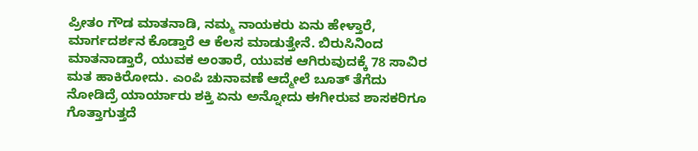ಪ್ರೀತಂ ಗೌಡ ಮಾತನಾಡಿ, ನಮ್ಮ ನಾಯಕರು ಏನು ಹೇಳ್ತಾರೆ, ಮಾರ್ಗದರ್ಶನ ಕೊಡ್ತಾರೆ ಆ ಕೆಲಸ ಮಾಡುತ್ತೇನೆ. ಬಿರುಸಿನಿಂದ ಮಾತನಾಡ್ತಾರೆ, ಯುವಕ ಅಂತಾರೆ, ಯುವಕ ಆಗಿರುವುದಕ್ಕೆ 78 ಸಾವಿರ ಮತ ಹಾಕಿರೋದು. ಎಂಪಿ ಚುನಾವಣೆ ಆದ್ಮೇಲೆ ಬೂತ್ ತೆಗೆದು ನೋಡಿದ್ರೆ ಯಾರ್ಯಾರು ಶಕ್ತಿ ಏನು ಅನ್ನೋದು ಈಗೀರುವ ಶಾಸಕರಿಗೂ ಗೊತ್ತಾಗುತ್ತದೆ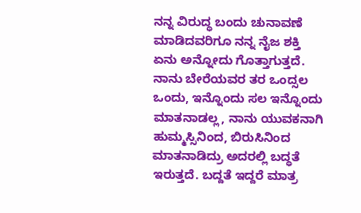ನನ್ನ ವಿರುದ್ಧ ಬಂದು ಚುನಾವಣೆ ಮಾಡಿದವರಿಗೂ ನನ್ನ ನೈಜ ಶಕ್ತಿ ಏನು ಅನ್ನೋದು ಗೊತ್ತಾಗುತ್ತದೆ. ನಾನು ಬೇರೆಯವರ ತರ ಒಂದ್ಸಲ ಒಂದು, ಇನ್ನೊಂದು ಸಲ ಇನ್ನೊಂದು ಮಾತನಾಡಲ್ಲ, ನಾನು ಯುವಕನಾಗಿ ಹುಮ್ಮಸ್ಸಿನಿಂದ, ಬಿರುಸಿನಿಂದ ಮಾತನಾಡಿದ್ರು ಅದರಲ್ಲಿ ಬದ್ಧತೆ ಇರುತ್ತದೆ. ಬದ್ದತೆ ಇದ್ದರೆ ಮಾತ್ರ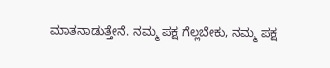ಮಾತನಾಡುತ್ತೇನೆ. ನಮ್ಮ ಪಕ್ಷ ಗೆಲ್ಲಬೇಕು, ನಮ್ಮ ಪಕ್ಷ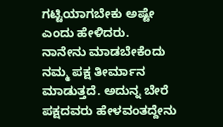ಗಟ್ಟಿಯಾಗಬೇಕು ಅಷ್ಟೇ ಎಂದು ಹೇಳಿದರು.
ನಾನೇನು ಮಾಡಬೇಕೆಂದು ನಮ್ಮ ಪಕ್ಷ ತೀರ್ಮಾನ ಮಾಡುತ್ತದೆ. ಅದುನ್ನ ಬೇರೆ ಪಕ್ಷದವರು ಹೇಳವಂತದ್ದೇನು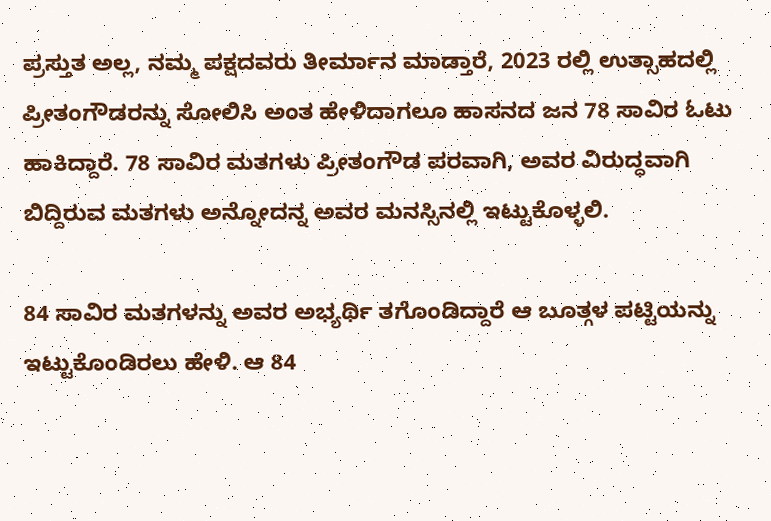ಪ್ರಸ್ತುತ ಅಲ್ಲ, ನಮ್ಮ ಪಕ್ಷದವರು ತೀರ್ಮಾನ ಮಾಡ್ತಾರೆ, 2023 ರಲ್ಲಿ ಉತ್ಸಾಹದಲ್ಲಿ ಪ್ರೀತಂಗೌಡರನ್ನು ಸೋಲಿಸಿ ಅಂತ ಹೇಳಿದಾಗಲೂ ಹಾಸನದ ಜನ 78 ಸಾವಿರ ಓಟು ಹಾಕಿದ್ದಾರೆ. 78 ಸಾವಿರ ಮತಗಳು ಪ್ರೀತಂಗೌಡ ಪರವಾಗಿ, ಅವರ ವಿರುದ್ಧವಾಗಿ ಬಿದ್ದಿರುವ ಮತಗಳು ಅನ್ನೋದನ್ನ ಅವರ ಮನಸ್ಸಿನಲ್ಲಿ ಇಟ್ಟುಕೊಳ್ಳಲಿ.

84 ಸಾವಿರ ಮತಗಳನ್ನು ಅವರ ಅಭ್ಯರ್ಥಿ ತಗೊಂಡಿದ್ದಾರೆ ಆ ಬೂತ್ಗಳ ಪಟ್ಟಿಯನ್ನು ಇಟ್ಟುಕೊಂಡಿರಲು ಹೇಳಿ. ಆ 84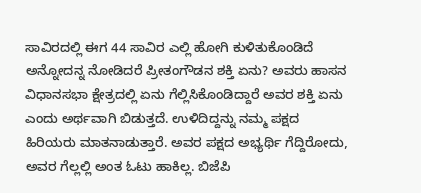ಸಾವಿರದಲ್ಲಿ ಈಗ 44 ಸಾವಿರ ಎಲ್ಲಿ ಹೋಗಿ ಕುಳಿತುಕೊಂಡಿದೆ ಅನ್ನೋದನ್ನ ನೋಡಿದರೆ ಪ್ರೀತಂಗೌಡನ ಶಕ್ತಿ ಏನು? ಅವರು ಹಾಸನ ವಿಧಾನಸಭಾ ಕ್ಷೇತ್ರದಲ್ಲಿ ಏನು ಗೆಲ್ಲಿಸಿಕೊಂಡಿದ್ದಾರೆ ಅವರ ಶಕ್ತಿ ಏನು ಎಂದು ಅರ್ಥವಾಗಿ ಬಿಡುತ್ತದೆ. ಉಳಿದಿದ್ದನ್ನು ನಮ್ಮ ಪಕ್ಷದ ಹಿರಿಯರು ಮಾತನಾಡುತ್ತಾರೆ. ಅವರ ಪಕ್ಷದ ಅಭ್ಯರ್ಥಿ ಗೆದ್ದಿರೋದು, ಅವರ ಗೆಲ್ಲಲ್ಲಿ ಅಂತ ಓಟು ಹಾಕಿಲ್ಲ. ಬಿಜೆಪಿ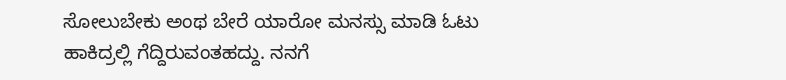ಸೋಲುಬೇಕು ಅಂಥ ಬೇರೆ ಯಾರೋ ಮನಸ್ಸು ಮಾಡಿ ಓಟು ಹಾಕಿದ್ರಲ್ಲಿ ಗೆದ್ದಿರುವಂತಹದ್ದು. ನನಗೆ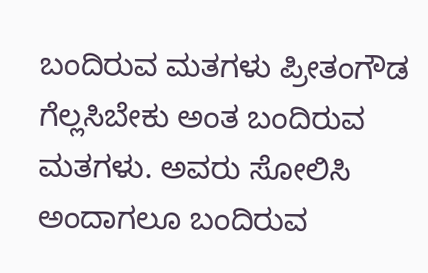ಬಂದಿರುವ ಮತಗಳು ಪ್ರೀತಂಗೌಡ ಗೆಲ್ಲಸಿಬೇಕು ಅಂತ ಬಂದಿರುವ ಮತಗಳು. ಅವರು ಸೋಲಿಸಿ ಅಂದಾಗಲೂ ಬಂದಿರುವ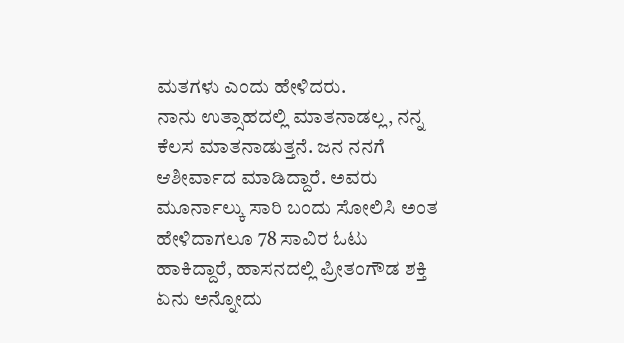ಮತಗಳು ಎಂದು ಹೇಳಿದರು.
ನಾನು ಉತ್ಸಾಹದಲ್ಲಿ ಮಾತನಾಡಲ್ಲ, ನನ್ನ ಕೆಲಸ ಮಾತನಾಡುತ್ತನೆ. ಜನ ನನಗೆ ಆಶೀರ್ವಾದ ಮಾಡಿದ್ದಾರೆ. ಅವರು ಮೂರ್ನಾಲ್ಕು ಸಾರಿ ಬಂದು ಸೋಲಿಸಿ ಅಂತ ಹೇಳಿದಾಗಲೂ 78 ಸಾವಿರ ಓಟು ಹಾಕಿದ್ದಾರೆ, ಹಾಸನದಲ್ಲಿ ಪ್ರೀತಂಗೌಡ ಶಕ್ತಿ ಏನು ಅನ್ನೋದು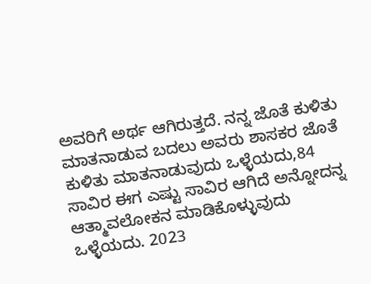ಅವರಿಗೆ ಅರ್ಥ ಆಗಿರುತ್ತದೆ. ನನ್ನ ಜೊತೆ ಕುಳಿತು ಮಾತನಾಡುವ ಬದಲು ಅವರು ಶಾಸಕರ ಜೊತೆ ಕುಳಿತು ಮಾತನಾಡುವುದು ಒಳ್ಳೆಯದು,84 ಸಾವಿರ ಈಗ ಎಷ್ಟು ಸಾವಿರ ಆಗಿದೆ ಅನ್ನೋದನ್ನ ಆತ್ಮಾವಲೋಕನ ಮಾಡಿಕೊಳ್ಳುವುದು ಒಳ್ಳೆಯದು. 2023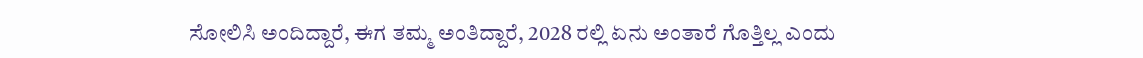ಸೋಲಿಸಿ ಅಂದಿದ್ದಾರೆ, ಈಗ ತಮ್ಮ ಅಂತಿದ್ದಾರೆ, 2028 ರಲ್ಲಿ ಏನು ಅಂತಾರೆ ಗೊತ್ತಿಲ್ಲ ಎಂದು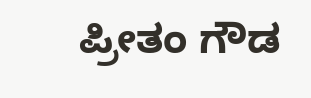ಪ್ರೀತಂ ಗೌಡ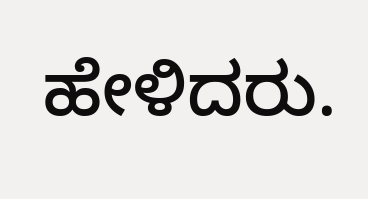ಹೇಳಿದರು.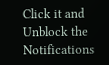Click it and Unblock the Notifications